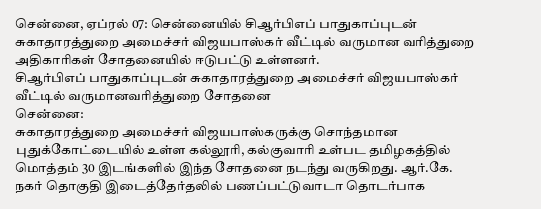சென்னை, ஏப்ரல் 07: சென்னையில் சிஆர்பிஎப் பாதுகாப்புடன் சுகாதாரத்துறை அமைச்சர் விஜயபாஸ்கர் வீட்டில் வருமான வரித்துறை அதிகாரிகள் சோதனையில் ஈடுபட்டு உள்ளனர்.
சிஆர்பிஎப் பாதுகாப்புடன் சுகாதாரத்துறை அமைச்சர் விஜயபாஸ்கர் வீட்டில் வருமானவரித்துறை சோதனை
சென்னை:
சுகாதாரத்துறை அமைச்சர் விஜயபாஸ்கருக்கு சொந்தமான புதுக்கோட்டையில் உள்ள கல்லூரி, கல்குவாரி உள்பட தமிழகத்தில் மொத்தம் 30 இடங்களில் இந்த சோதனை நடந்து வருகிறது. ஆர்.கே. நகர் தொகுதி இடைத்தேர்தலில் பணப்பட்டுவாடா தொடர்பாக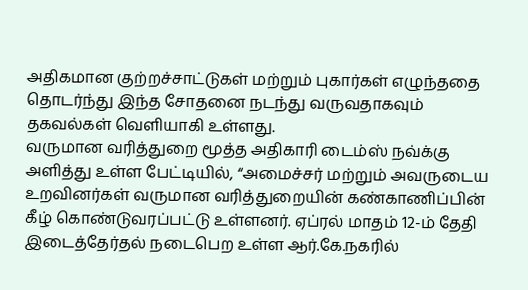அதிகமான குற்றச்சாட்டுகள் மற்றும் புகார்கள் எழுந்ததை தொடர்ந்து இந்த சோதனை நடந்து வருவதாகவும் தகவல்கள் வெளியாகி உள்ளது.
வருமான வரித்துறை மூத்த அதிகாரி டைம்ஸ் நவ்க்கு அளித்து உள்ள பேட்டியில், “அமைச்சர் மற்றும் அவருடைய உறவினர்கள் வருமான வரித்துறையின் கண்காணிப்பின் கீழ் கொண்டுவரப்பட்டு உள்ளனர். ஏப்ரல் மாதம் 12-ம் தேதி இடைத்தேர்தல் நடைபெற உள்ள ஆர்.கே.நகரில்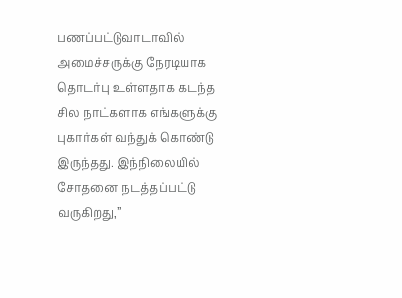பணப்பட்டுவாடாவில் அமைச்சருக்கு நேரடியாக தொடர்பு உள்ளதாக கடந்த சில நாட்களாக எங்களுக்கு புகார்கள் வந்துக் கொண்டு இருந்தது. இந்நிலையில் சோதனை நடத்தப்பட்டு வருகிறது,”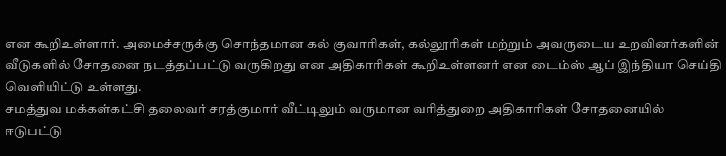என கூறிஉள்ளார். அமைச்சருக்கு சொந்தமான கல் குவாரிகள், கல்லூரிகள் மற்றும் அவருடைய உறவினர்களின் வீடுகளில் சோதனை நடத்தப்பட்டு வருகிறது என அதிகாரிகள் கூறிஉள்ளனர் என டைம்ஸ் ஆப் இந்தியா செய்தி வெளியிட்டு உள்ளது.
சமத்துவ மக்கள்கட்சி தலைவர் சரத்குமார் வீட்டிலும் வருமான வரித்துறை அதிகாரிகள் சோதனையில் ஈடுபட்டு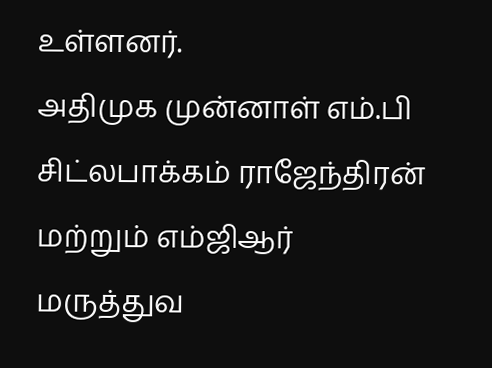உள்ளனர்.
அதிமுக முன்னாள் எம்.பி சிட்லபாக்கம் ராஜேந்திரன் மற்றும் எம்ஜிஆர் மருத்துவ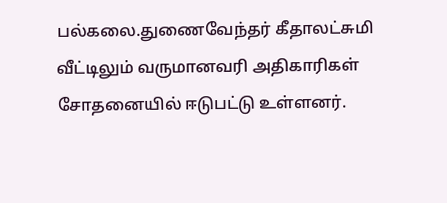பல்கலை.துணைவேந்தர் கீதாலட்சுமி வீட்டிலும் வருமானவரி அதிகாரிகள் சோதனையில் ஈடுபட்டு உள்ளனர்.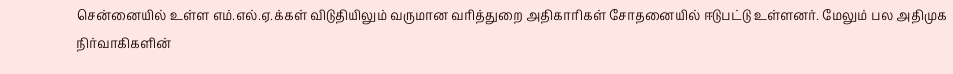சென்னையில் உள்ள எம்.எல்.ஏ.க்கள் விடுதியிலும் வருமான வரித்துறை அதிகாரிகள் சோதனையில் ஈடுபட்டு உள்ளனர். மேலும் பல அதிமுக நிர்வாகிகளின்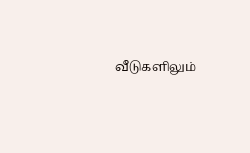வீடுகளிலும்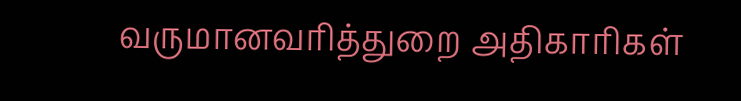வருமானவரித்துறை அதிகாரிகள்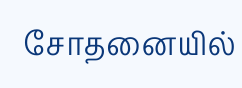சோதனையில்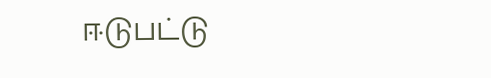ஈடுபட்டு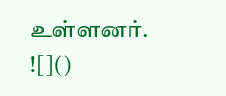உள்ளனர்.
![]()